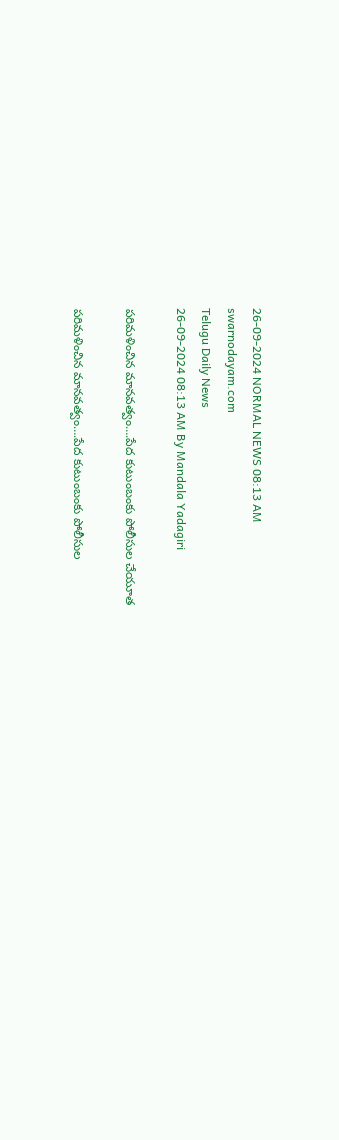26-09-2024 NORMAL NEWS 08:13 AM
swarnodayam.com
Telugu Daily News
26-09-2024 08:13 AM By Mandala Yadagiri

పరిమళించిన మానవత్వం….పేద కుటుంబంకు పోలీసుల చేయూత

పరిమళించిన మానవత్వం….పేద కుటుంబంకు పోలీసుల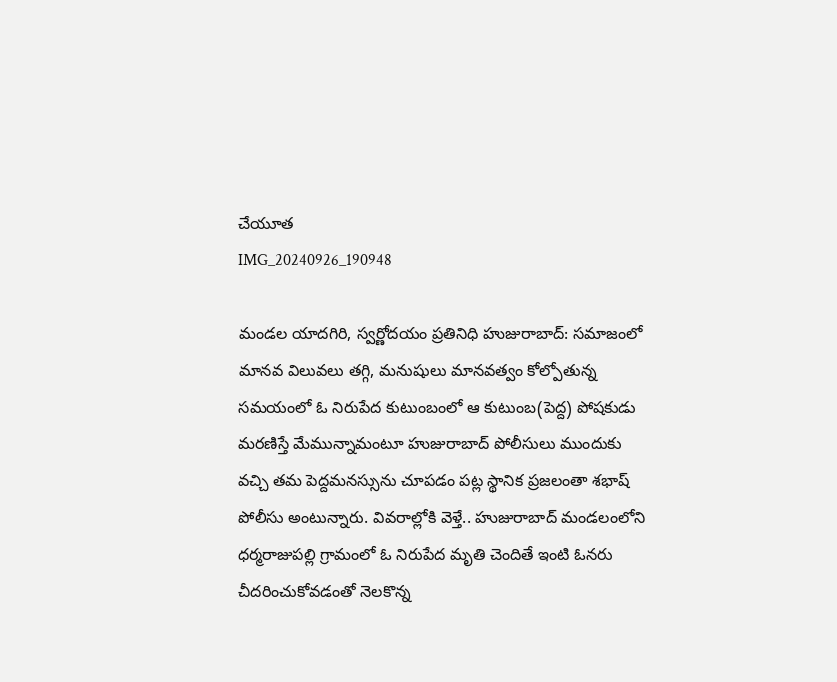చేయూత
IMG_20240926_190948

మండల యాదగిరి, స్వర్ణోదయం ప్రతినిధి హుజురాబాద్: సమాజంలో మానవ విలువలు తగ్గి, మనుషులు మానవత్వం కోల్పోతున్న సమయంలో ఓ నిరుపేద కుటుంబంలో ఆ కుటుంబ(పెద్ద) పోషకుడు మరణిస్తే మేమున్నామంటూ హుజురాబాద్ పోలీసులు ముందుకు వచ్చి తమ పెద్దమనస్సును చూపడం పట్ల స్థానిక ప్రజలంతా శభాష్ పోలీసు అంటున్నారు. వివరాల్లోకి వెళ్తే.. హుజురాబాద్ మండలంలోని ధర్మరాజుపల్లి గ్రామంలో ఓ నిరుపేద మృతి చెందితే ఇంటి ఓనరు చీదరించుకోవడంతో నెలకొన్న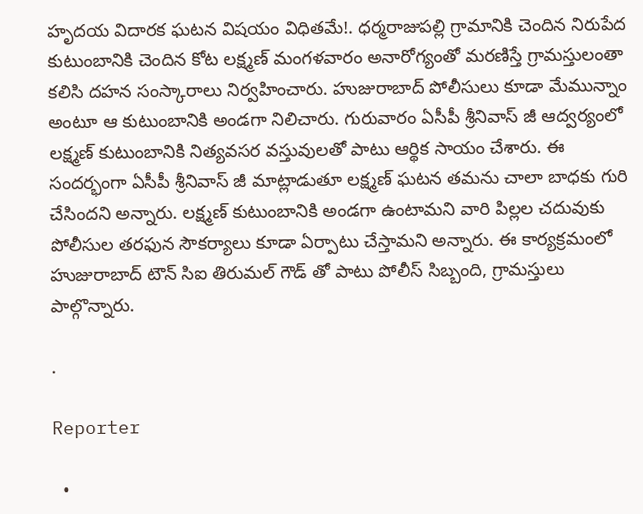హృదయ విదారక ఘటన విషయం విధితమే!. ధర్మరాజుపల్లి గ్రామానికి చెందిన నిరుపేద కుటుంబానికి చెందిన కోట లక్ష్మణ్ మంగళవారం అనారోగ్యంతో మరణిస్తే గ్రామస్తులంతా కలిసి దహన సంస్కారాలు నిర్వహించారు. హుజురాబాద్ పోలీసులు కూడా మేమున్నాం అంటూ ఆ కుటుంబానికి అండగా నిలిచారు. గురువారం ఏసీపీ శ్రీనివాస్ జీ ఆద్వర్యంలో లక్ష్మణ్ కుటుంబానికి నిత్యవసర వస్తువులతో పాటు ఆర్థిక సాయం చేశారు. ఈ సందర్భంగా ఏసీపీ శ్రీనివాస్ జీ మాట్లాడుతూ లక్ష్మణ్ ఘటన తమను చాలా బాధకు గురి చేసిందని అన్నారు. లక్ష్మణ్ కుటుంబానికి అండగా ఉంటామని వారి పిల్లల చదువుకు పోలీసుల తరఫున సౌకర్యాలు కూడా ఏర్పాటు చేస్తామని అన్నారు. ఈ కార్యక్రమంలో హుజురాబాద్ టౌన్ సిఐ తిరుమల్ గౌడ్ తో పాటు పోలీస్ సిబ్బంది, గ్రామస్తులు పాల్గొన్నారు.

.

Reporter

  •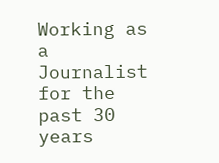Working as a Journalist for the past 30 years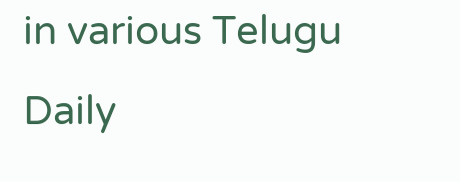in various Telugu Daily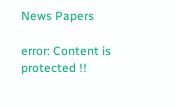News Papers

error: Content is protected !!